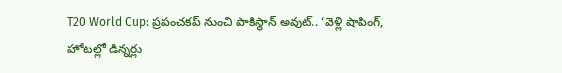T20 World Cup: ప్రపంచకప్ నుంచి పాకిస్థాన్ అవుట్.. ‘వెళ్లి షాపింగ్, హోటల్లో డిన్నర్లు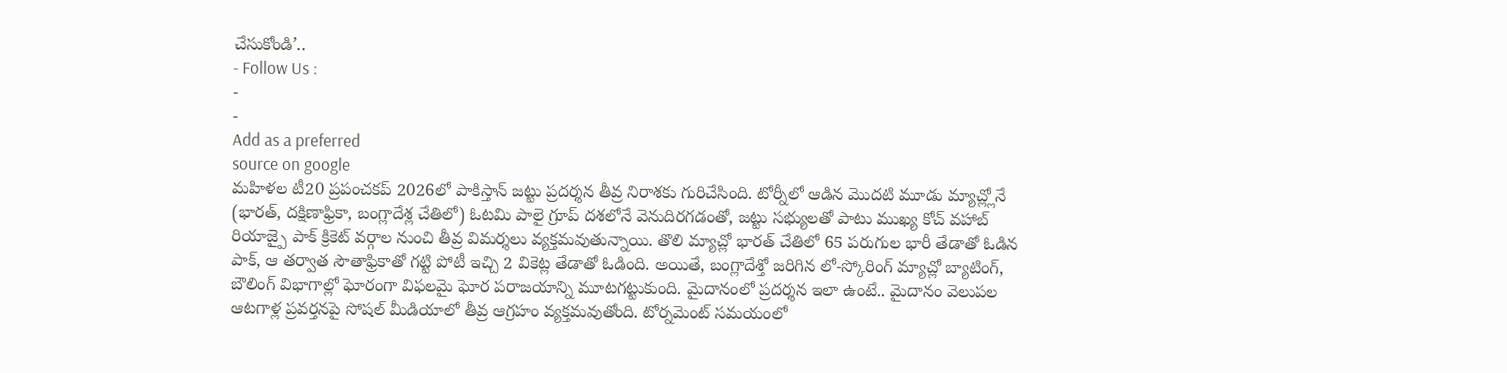చేసుకోండి’..
- Follow Us :
-
-
Add as a preferred
source on google
మహిళల టీ20 ప్రపంచకప్ 2026లో పాకిస్తాన్ జట్టు ప్రదర్శన తీవ్ర నిరాశకు గురిచేసింది. టోర్నీలో ఆడిన మొదటి మూడు మ్యాచ్ల్లోనే (భారత్, దక్షిణాఫ్రికా, బంగ్లాదేశ్ల చేతిలో) ఓటమి పాలై గ్రూప్ దశలోనే వెనుదిరగడంతో, జట్టు సభ్యులతో పాటు ముఖ్య కోచ్ వహాబ్ రియాజ్పై పాక్ క్రికెట్ వర్గాల నుంచి తీవ్ర విమర్శలు వ్యక్తమవుతున్నాయి. తొలి మ్యాచ్లో భారత్ చేతిలో 65 పరుగుల భారీ తేడాతో ఓడిన పాక్, ఆ తర్వాత సౌతాఫ్రికాతో గట్టి పోటీ ఇచ్చి 2 వికెట్ల తేడాతో ఓడింది. అయితే, బంగ్లాదేశ్తో జరిగిన లో-స్కోరింగ్ మ్యాచ్లో బ్యాటింగ్, బౌలింగ్ విభాగాల్లో ఘోరంగా విఫలమై ఘోర పరాజయాన్ని మూటగట్టుకుంది. మైదానంలో ప్రదర్శన ఇలా ఉంటే.. మైదానం వెలుపల ఆటగాళ్ల ప్రవర్తనపై సోషల్ మీడియాలో తీవ్ర ఆగ్రహం వ్యక్తమవుతోంది. టోర్నమెంట్ సమయంలో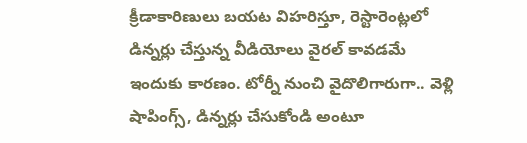క్రీడాకారిణులు బయట విహరిస్తూ, రెస్టారెంట్లలో డిన్నర్లు చేస్తున్న వీడియోలు వైరల్ కావడమే ఇందుకు కారణం. టోర్నీ నుంచి వైదొలిగారుగా.. వెళ్లి షాపింగ్స్, డిన్నర్లు చేసుకోండి అంటూ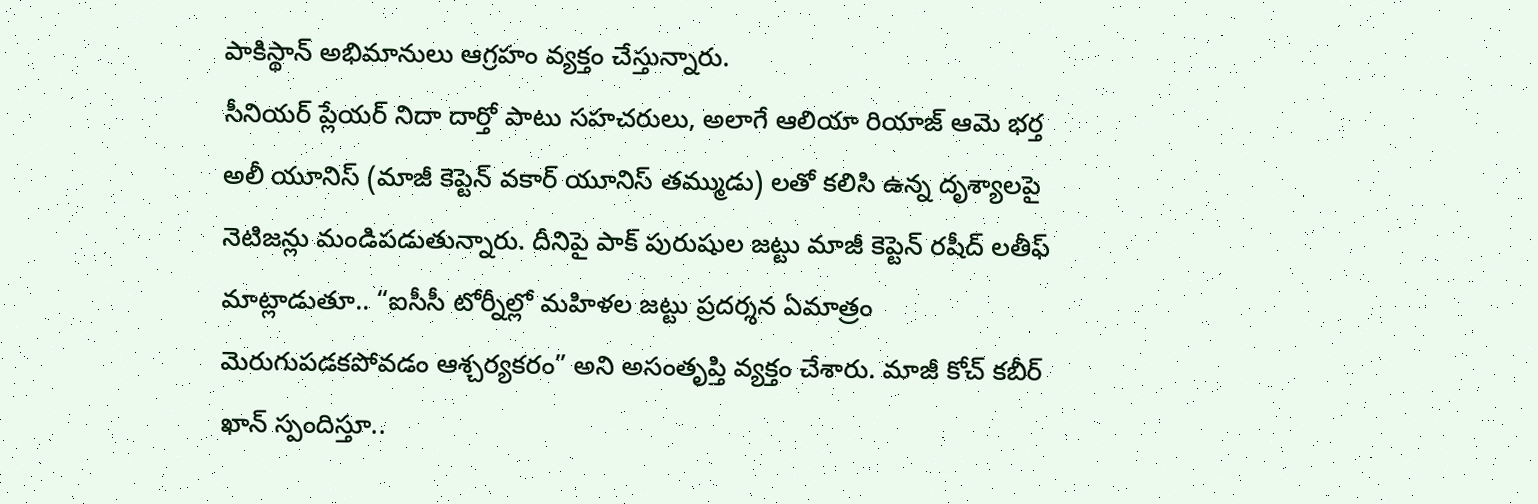పాకిస్థాన్ అభిమానులు ఆగ్రహం వ్యక్తం చేస్తున్నారు.
సీనియర్ ప్లేయర్ నిదా దార్తో పాటు సహచరులు, అలాగే ఆలియా రియాజ్ ఆమె భర్త అలీ యూనిస్ (మాజీ కెప్టెన్ వకార్ యూనిస్ తమ్ముడు) లతో కలిసి ఉన్న దృశ్యాలపై నెటిజన్లు మండిపడుతున్నారు. దీనిపై పాక్ పురుషుల జట్టు మాజీ కెప్టెన్ రషీద్ లతీఫ్ మాట్లాడుతూ.. “ఐసీసీ టోర్నీల్లో మహిళల జట్టు ప్రదర్శన ఏమాత్రం మెరుగుపడకపోవడం ఆశ్చర్యకరం” అని అసంతృప్తి వ్యక్తం చేశారు. మాజీ కోచ్ కబీర్ ఖాన్ స్పందిస్తూ..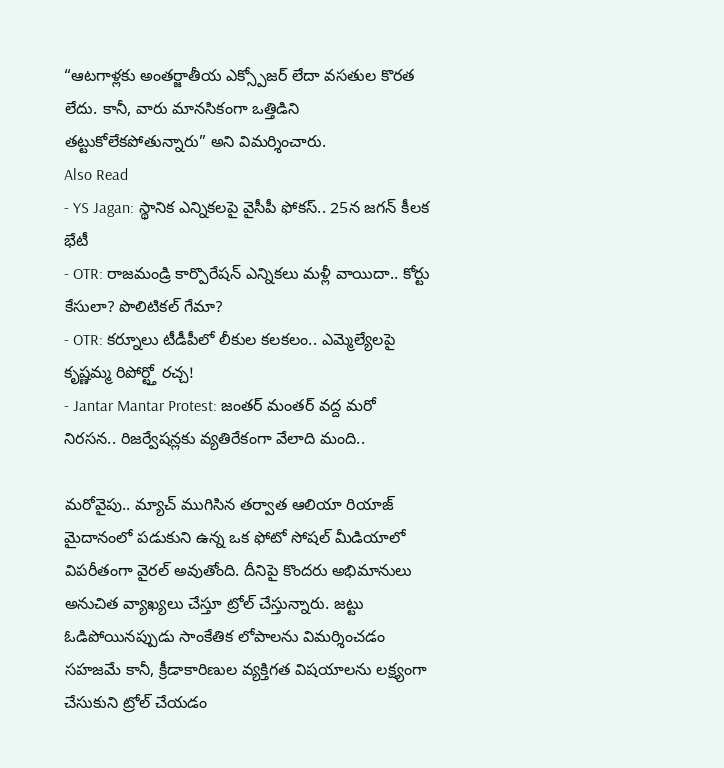“ఆటగాళ్లకు అంతర్జాతీయ ఎక్స్పోజర్ లేదా వసతుల కొరత లేదు. కానీ, వారు మానసికంగా ఒత్తిడిని తట్టుకోలేకపోతున్నారు” అని విమర్శించారు.
Also Read
- YS Jagan: స్థానిక ఎన్నికలపై వైసీపీ ఫోకస్.. 25న జగన్ కీలక భేటీ
- OTR: రాజమండ్రి కార్పొరేషన్ ఎన్నికలు మళ్లీ వాయిదా.. కోర్టు కేసులా? పొలిటికల్ గేమా?
- OTR: కర్నూలు టీడీపీలో లీకుల కలకలం.. ఎమ్మెల్యేలపై కృష్ణమ్మ రిపోర్ట్తో రచ్చ!
- Jantar Mantar Protest: జంతర్ మంతర్ వద్ద మరో నిరసన.. రిజర్వేషన్లకు వ్యతిరేకంగా వేలాది మంది..

మరోవైపు.. మ్యాచ్ ముగిసిన తర్వాత ఆలియా రియాజ్ మైదానంలో పడుకుని ఉన్న ఒక ఫోటో సోషల్ మీడియాలో విపరీతంగా వైరల్ అవుతోంది. దీనిపై కొందరు అభిమానులు అనుచిత వ్యాఖ్యలు చేస్తూ ట్రోల్ చేస్తున్నారు. జట్టు ఓడిపోయినప్పుడు సాంకేతిక లోపాలను విమర్శించడం సహజమే కానీ, క్రీడాకారిణుల వ్యక్తిగత విషయాలను లక్ష్యంగా చేసుకుని ట్రోల్ చేయడం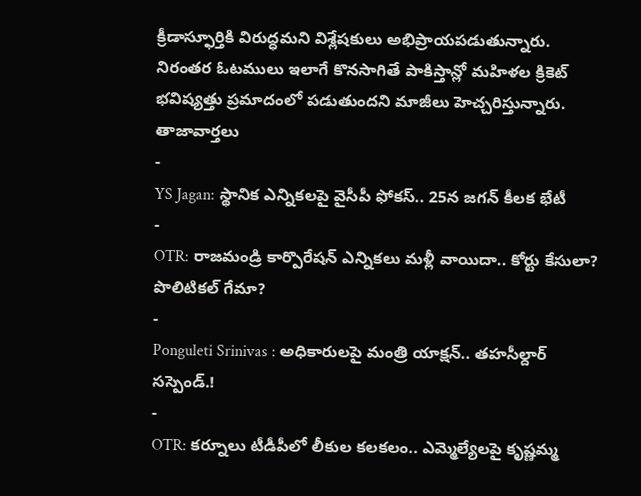క్రీడాస్ఫూర్తికి విరుద్ధమని విశ్లేషకులు అభిప్రాయపడుతున్నారు. నిరంతర ఓటములు ఇలాగే కొనసాగితే పాకిస్తాన్లో మహిళల క్రికెట్ భవిష్యత్తు ప్రమాదంలో పడుతుందని మాజీలు హెచ్చరిస్తున్నారు.
తాజావార్తలు
-
YS Jagan: స్థానిక ఎన్నికలపై వైసీపీ ఫోకస్.. 25న జగన్ కీలక భేటీ
-
OTR: రాజమండ్రి కార్పొరేషన్ ఎన్నికలు మళ్లీ వాయిదా.. కోర్టు కేసులా? పొలిటికల్ గేమా?
-
Ponguleti Srinivas : అధికారులపై మంత్రి యాక్షన్.. తహసీల్దార్ సస్పెండ్.!
-
OTR: కర్నూలు టీడీపీలో లీకుల కలకలం.. ఎమ్మెల్యేలపై కృష్ణమ్మ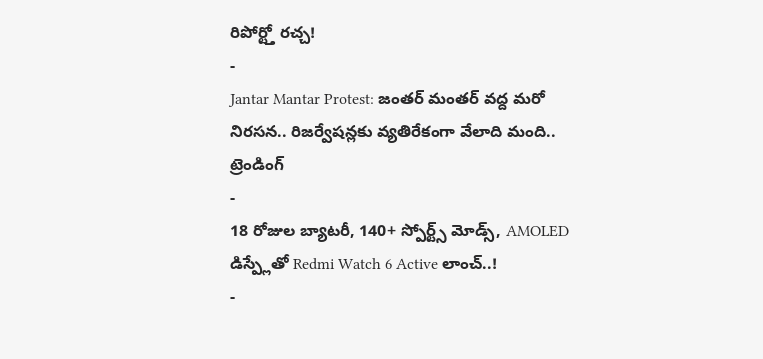రిపోర్ట్తో రచ్చ!
-
Jantar Mantar Protest: జంతర్ మంతర్ వద్ద మరో నిరసన.. రిజర్వేషన్లకు వ్యతిరేకంగా వేలాది మంది..
ట్రెండింగ్
-
18 రోజుల బ్యాటరీ, 140+ స్పోర్ట్స్ మోడ్స్, AMOLED డిస్ప్లేతో Redmi Watch 6 Active లాంచ్..!
-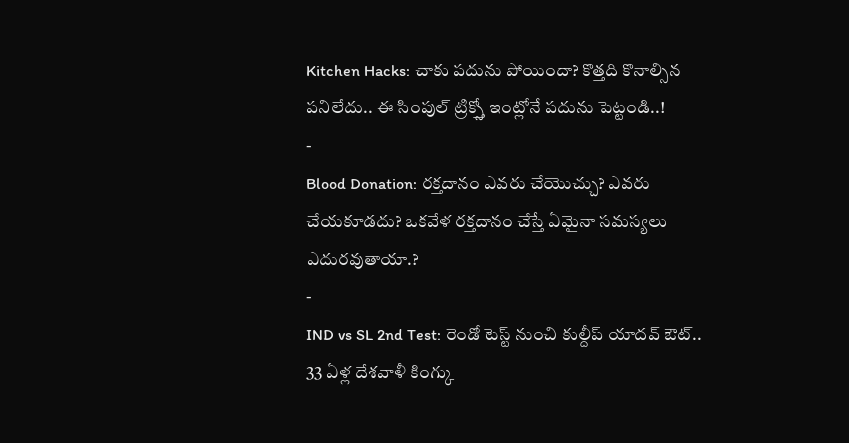Kitchen Hacks: చాకు పదును పోయిందా? కొత్తది కొనాల్సిన పనిలేదు.. ఈ సింపుల్ ట్రిక్స్తో ఇంట్లోనే పదును పెట్టండి..!
-
Blood Donation: రక్తదానం ఎవరు చేయొచ్చు? ఎవరు చేయకూడదు? ఒకవేళ రక్తదానం చేస్తే ఏమైనా సమస్యలు ఎదురవుతాయా.?
-
IND vs SL 2nd Test: రెండో టెస్ట్ నుంచి కుల్దీప్ యాదవ్ ఔట్.. 33 ఏళ్ల దేశవాళీ కింగ్కు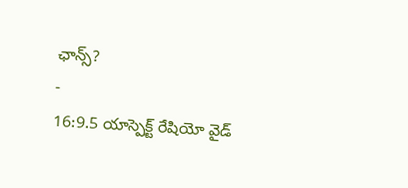ఛాన్స్?
-
16:9.5 యాస్పెక్ట్ రేషియో వైడ్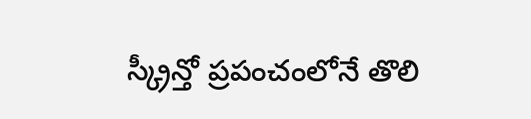స్క్రీన్తో ప్రపంచంలోనే తొలి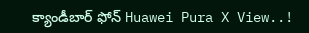క్యాండీబార్ ఫోన్ Huawei Pura X View..!